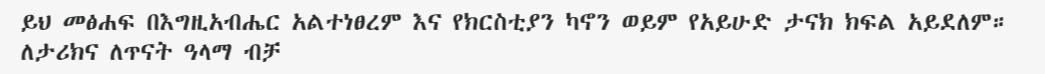ይህ መፅሐፍ በእግዚአብሔር አልተነፀረም እና የክርስቲያን ካኖን ወይም የአይሁድ ታናክ ክፍል አይደለም። ለታሪክና ለጥናት ዓላማ ብቻ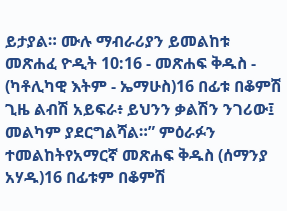ይታያል። ሙሉ ማብራሪያን ይመልከቱ መጽሐፈ ዮዲት 10:16 - መጽሐፍ ቅዱስ - (ካቶሊካዊ እትም - ኤማሁስ)16 በፊቱ በቆምሽ ጊዜ ልብሽ አይፍራ፥ ይህንን ቃልሽን ንገሪው፤ መልካም ያደርግልሻል።” ምዕራፉን ተመልከትየአማርኛ መጽሐፍ ቅዱስ (ሰማንያ አሃዱ)16 በፊቱም በቆምሽ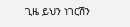ጊዜ ይህን ነገርሽን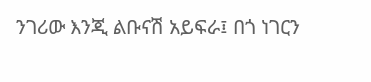ንገሪው እንጂ ልቡናሽ አይፍራ፤ በጎ ነገርን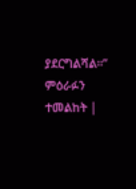ያደርግልሻል።” ምዕራፉን ተመልከት |